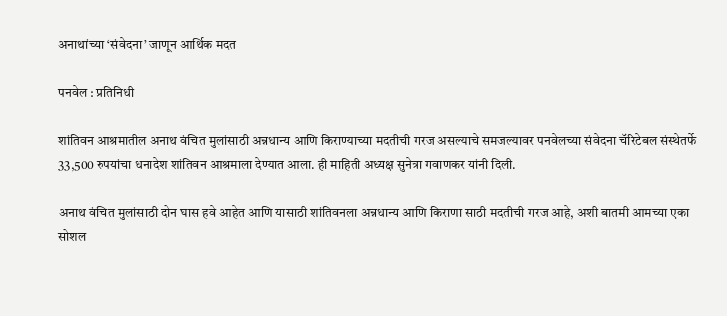अनाथांच्या ‘संवेदना’ जाणून आर्थिक मदत

पनवेल : प्रतिनिधी

शांतिवन आश्रमातील अनाथ वंचित मुलांसाठी अन्नधान्य आणि किराण्याच्या मदतीची गरज असल्याचे समजल्यावर पनवेलच्या संवेदना चॅरिटेबल संस्थेतर्फे 33,500 रुपयांचा धनादेश शांतिवन आश्रमाला देण्यात आला. ही माहिती अध्यक्ष सुनेत्रा गवाणकर यांनी दिली.

अनाथ वंचित मुलांसाठी दोन घास हवे आहेत आणि यासाठी शांतिवनला अन्नधान्य आणि किराणा साठी मदतीची गरज आहे, अशी बातमी आमच्या एका सोशल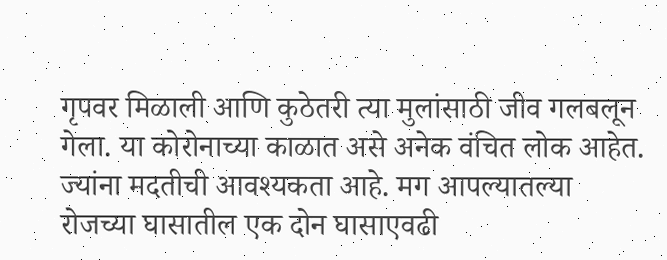गृपवर मिळाली आणि कुठेतरी त्या मुलांसाठी जीव गलबलून गेला. या कोरोनाच्या काळात असे अनेक वंचित लोक आहेत. ज्यांना मदतीची आवश्यकता आहे. मग आपल्यातल्या रोजच्या घासातील एक दोन घासाएवढी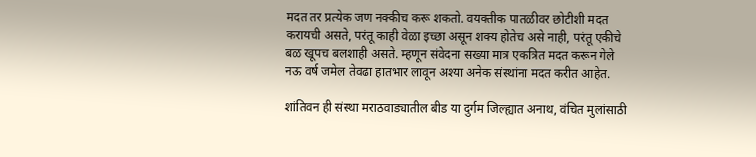मदत तर प्रत्येक जण नक्कीच करू शकतो. वयक्तीक पातळीवर छोटीशी मदत करायची असते, परंतू काही वेळा इच्छा असून शक्य होतेच असे नाही, परंतू एकीचे बळ खूपच बलशाही असते. म्हणून संवेदना सख्या मात्र एकत्रित मदत करून गेले नऊ वर्ष जमेल तेवढा हातभार लावून अश्या अनेक संस्थांना मदत करीत आहेत.

शांतिवन ही संस्था मराठवाड्यातील बीड या दुर्गम जिल्ह्यात अनाथ, वंचित मुलांसाठी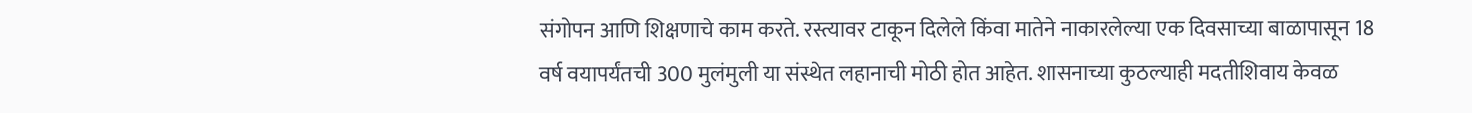संगोपन आणि शिक्षणाचे काम करते. रस्त्यावर टाकून दिलेले किंवा मातेने नाकारलेल्या एक दिवसाच्या बाळापासून 18 वर्ष वयापर्यंतची 300 मुलंमुली या संस्थेत लहानाची मोठी होत आहेत. शासनाच्या कुठल्याही मदतीशिवाय केवळ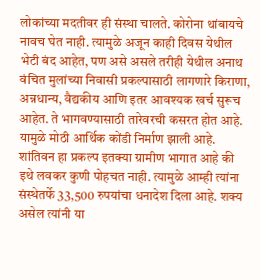लोकांच्या मदतीवर ही संस्था चालते. कोरोना थांबायचे नावच घेत नाही. त्यामुळे अजून काही दिवस येथील भेटी बंद आहेत, पण असे असले तरीही येथील अनाथ वंचित मुलांच्या निवासी प्रकल्पासाठी लागणारे किराणा, अन्नधान्य, वैद्यकीय आणि इतर आवश्यक खर्च सुरूच आहेत. ते भागवण्यासाठी तारेवरची कसरत होत आहे. यामुळे मोठी आर्थिक कोंडी निर्माण झाली आहे. शांतिवन हा प्रकल्प इतक्या ग्रामीण भागात आहे की इथे लवकर कुणी पोहचत नाही. त्यामुळे आम्ही त्यांना संस्थेतर्फे 33,500 रुपयांचा धनादेश दिला आहे. शक्य असेल त्यांनी या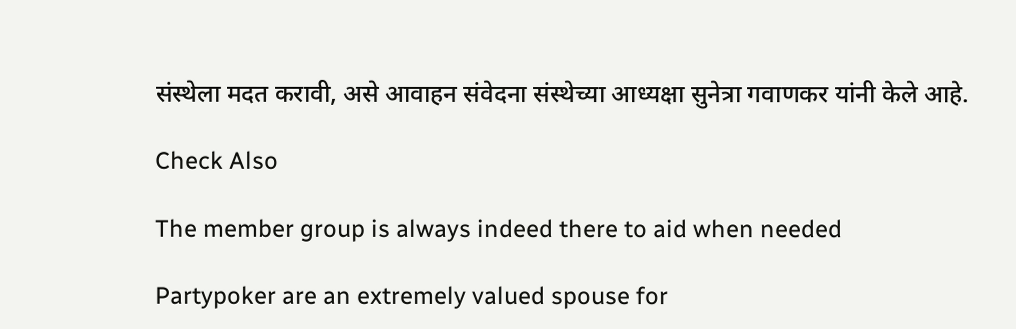संस्थेला मदत करावी, असे आवाहन संवेदना संस्थेच्या आध्यक्षा सुनेत्रा गवाणकर यांनी केले आहे.

Check Also

The member group is always indeed there to aid when needed

Partypoker are an extremely valued spouse for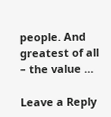people. And greatest of all – the value …

Leave a Reply